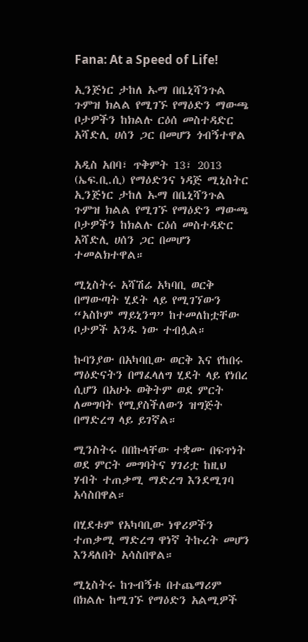Fana: At a Speed of Life!

ኢንጅነር ታከለ ኡማ በቤኒሻንጉል ጉምዝ ክልል የሚገኙ የማዕድን ማውጫ ቦታዎችን ከክልሉ ርዕሰ መስተዳድር አሻድሊ ሀሰን ጋር በመሆን ጎብኝተዋል

አዲስ አበባ፣ ጥቅምት 13፣ 2013 (ኤፍ.ቢ.ሲ) የማዕድንና ነዳጅ ሚኒስትር ኢንጅነር ታከለ ኡማ በቤኒሻንጉል ጉምዝ ክልል የሚገኙ የማዕድን ማውጫ ቦታዎችን ከክልሉ ርዕሰ መስተዳድር አሻድሊ ሀሰን ጋር በመሆን ተመልክተዋል።

ሚኒስትሩ አሻሽሬ አካባቢ ወርቅ በማውጣት ሂደት ላይ የሚገኘውን “አስኮም ማይኒንግ” ከተመለከቷቸው ቦታዎች አንዱ ነው ተብሏል።

ኩባንያው በአካባቢው ወርቅ እና የከበሩ ማዕድናትን በማፈላለግ ሂደት ላይ የነበረ ሲሆን በአሁኑ ወቅትም ወደ ምርት ለመግባት የሚያስችለውን ዝግጅት በማድረግ ላይ ይገኛል።

ሚንስትሩ በበኩላቸው ተቋሙ በፍጥነት ወደ ምርት መግባትና ሃገሪቷ ከዚህ ሃብት ተጠቃሚ ማድረግ እንደሚገባ አሳስበዋል።

በሂደቱም የአካባቢው ነዋሪዎችን ተጠቃሚ ማድረግ ዋነኛ ትኩረት መሆን እንዳለበት አሳስበዋል።

ሚኒስትሩ ከጉብኝቱ በተጨማሪም በክልሉ ከሚገኙ የማዕድን አልሚዎች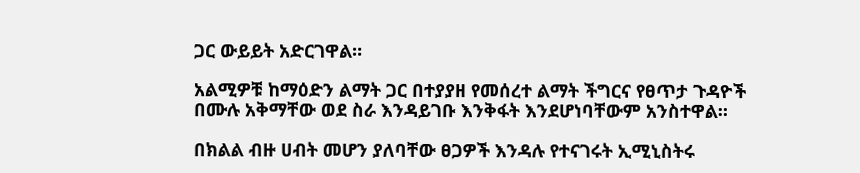ጋር ውይይት አድርገዋል።

አልሚዎቹ ከማዕድን ልማት ጋር በተያያዘ የመሰረተ ልማት ችግርና የፀጥታ ጉዳዮች በሙሉ አቅማቸው ወደ ስራ እንዳይገቡ እንቅፋት እንደሆነባቸውም አንስተዋል።

በክልል ብዙ ሀብት መሆን ያለባቸው ፀጋዎች እንዳሉ የተናገሩት ኢሚኒስትሩ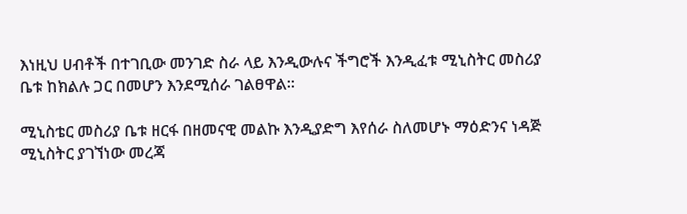እነዚህ ሀብቶች በተገቢው መንገድ ስራ ላይ እንዲውሉና ችግሮች እንዲፈቱ ሚኒስትር መስሪያ ቤቱ ከክልሉ ጋር በመሆን እንደሚሰራ ገልፀዋል።

ሚኒስቴር መስሪያ ቤቱ ዘርፋ በዘመናዊ መልኩ እንዲያድግ እየሰራ ስለመሆኑ ማዕድንና ነዳጅ ሚኒስትር ያገኘነው መረጃ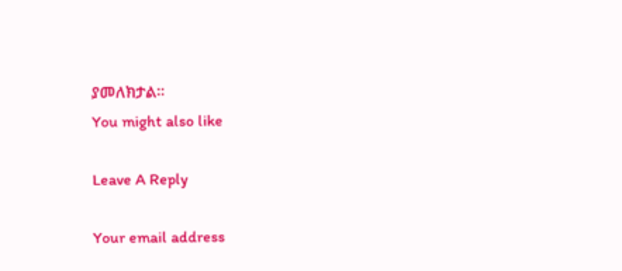ያመለክታል፡፡
You might also like

Leave A Reply

Your email address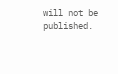will not be published.